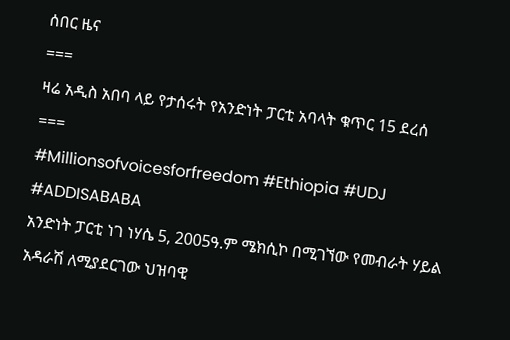ሰበር ዜና
===
ዛሬ አዲስ አበባ ላይ የታሰሩት የአንድነት ፓርቲ አባላት ቁጥር 15 ደረሰ
===
#Millionsofvoicesforfreedom #Ethiopia #UDJ #ADDISABABA
አንድነት ፓርቲ ነገ ነሃሴ 5, 2005ዓ.ም ሜክሲኮ በሚገኘው የመብራት ሃይል
አዳራሽ ለሚያደርገው ህዝባዊ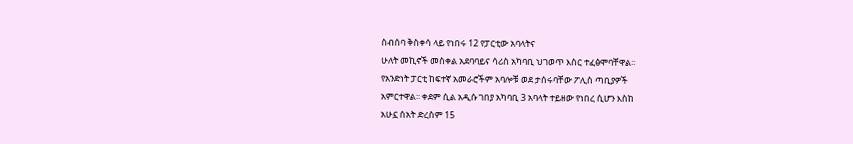ስብሰባ ቅስቀሳ ላይ የነበሩ 12 የፓርቲው አባላትና
ሁለት መኪኖች መስቀል አደባባይና ሳሪስ አካባቢ ህገወጥ እስር ተፈፅሞባቸዋል፡፡
የአንድነት ፓርቲ ከፍተኛ አመራሮችም አባሎቹ ወደ ታሰሩባቸው ፖሊስ ጣቢያዎች
አምርተዋል፡፡ ቀደም ሲል አዲሱ ገበያ አካባቢ 3 አባላት ተይዘው የነበረ ሲሆን እስከ
አሁኗ ሰአት ድረስም 15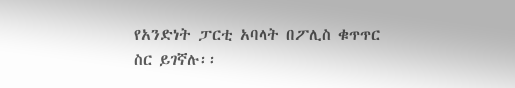የአንድነት ፓርቲ አባላት በፖሊስ ቁጥጥር ስር ይገኛሉ፡፡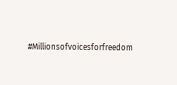#Millionsofvoicesforfreedom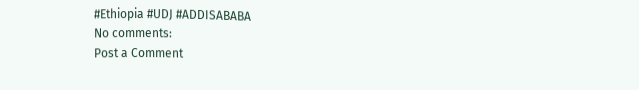#Ethiopia #UDJ #ADDISABABA
No comments:
Post a Comment